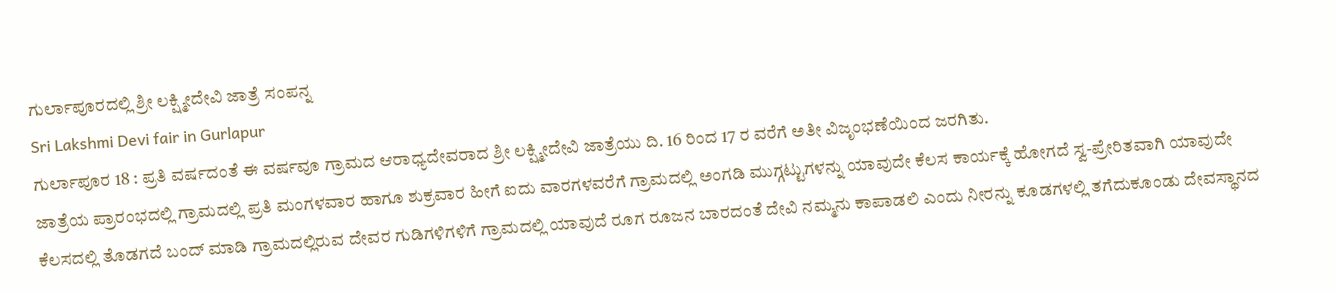ಗುರ್ಲಾಪೂರದಲ್ಲಿ ಶ್ರೀ ಲಕ್ಷ್ಮೀದೇವಿ ಜಾತ್ರೆ ಸಂಪನ್ನ
Sri Lakshmi Devi fair in Gurlapur
ಗುರ್ಲಾಪೂರ 18 : ಪ್ರತಿ ವರ್ಷದಂತೆ ಈ ವರ್ಷವೂ ಗ್ರಾಮದ ಆರಾಧ್ಯದೇವರಾದ ಶ್ರೀ ಲಕ್ಷ್ಮೀದೇವಿ ಜಾತ್ರೆಯು ದಿ. 16 ರಿಂದ 17 ರ ವರೆಗೆ ಅತೀ ವಿಜೃಂಭಣೆಯಿಂದ ಜರಗಿತು.
ಜಾತ್ರೆಯ ಪ್ರಾರಂಭದಲ್ಲಿ ಗ್ರಾಮದಲ್ಲಿ ಪ್ರತಿ ಮಂಗಳವಾರ ಹಾಗೂ ಶುಕ್ರವಾರ ಹೀಗೆ ಐದು ವಾರಗಳವರೆಗೆ ಗ್ರಾಮದಲ್ಲಿ ಅಂಗಡಿ ಮುಗ್ಗಟ್ಟುಗಳನ್ನು ಯಾವುದೇ ಕೆಲಸ ಕಾರ್ಯಕ್ಕೆ ಹೋಗದೆ ಸ್ವ-ಪ್ರೇರಿತವಾಗಿ ಯಾವುದೇ ಕೆಲಸದಲ್ಲಿ ತೊಡಗದೆ ಬಂದ್ ಮಾಡಿ ಗ್ರಾಮದಲ್ಲಿರುವ ದೇವರ ಗುಡಿಗಳಿಗಳಿಗೆ ಗ್ರಾಮದಲ್ಲಿ ಯಾವುದೆ ರೂಗ ರೂಜನ ಬಾರದಂತೆ ದೇವಿ ನಮ್ಮನು ಕಾಪಾಡಲಿ ಎಂದು ನೀರನ್ನು ಕೂಡಗಳಲ್ಲಿ ತಗೆದುಕೂಂಡು ದೇವಸ್ಥಾನದ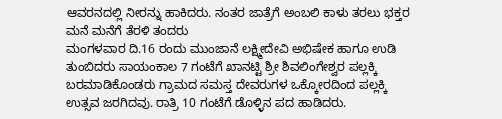ಆವರನದಲ್ಲಿ ನೀರನ್ನು ಹಾಕಿದರು. ನಂತರ ಜಾತ್ರೆಗೆ ಅಂಬಲಿ ಕಾಳು ತರಲು ಭಕ್ತರ ಮನೆ ಮನೆಗೆ ತೆರಳಿ ತಂದರು
ಮಂಗಳವಾರ ದಿ.16 ರಂದು ಮುಂಜಾನೆ ಲಕ್ಷ್ಮೀದೇವಿ ಅಭಿಷೇಕ ಹಾಗೂ ಉಡಿ ತುಂಬಿದರು ಸಾಯಂಕಾಲ 7 ಗಂಟೆಗೆ ಖಾನಟ್ಟಿ ಶ್ರೀ ಶಿವಲಿಂಗೇಶ್ವರ ಪಲ್ಲಕ್ಕಿ ಬರಮಾಡಿಕೊಂಡರು ಗ್ರಾಮದ ಸಮಸ್ತ ದೇವರುಗಳ ಒಕ್ಕೋರದಿಂದ ಪಲ್ಲಕ್ಕಿ ಉತ್ಸವ ಜರಗಿದವು. ರಾತ್ರಿ 10 ಗಂಟೆಗೆ ಡೊಳ್ಳಿನ ಪದ ಹಾಡಿದರು.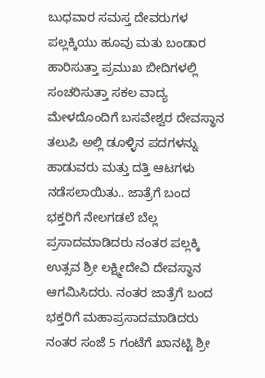ಬುಧವಾರ ಸಮಸ್ತ ದೇವರುಗಳ ಪಲ್ಲಕ್ಕಿಯು ಹೂವು ಮತು ಬಂಡಾರ ಹಾರಿಸುತ್ತಾ ಪ್ರಮುಖ ಬೀದಿಗಳಲ್ಲಿ ಸಂಚರಿಸುತ್ತಾ ಸಕಲ ವಾದ್ಯ ಮೇಳದೊಂದಿಗೆ ಬಸವೇಶ್ವರ ದೇವಸ್ಥಾನ ತಲುಪಿ ಅಲ್ಲಿ ಡೂಳ್ಳಿನ ಪದಗಳನ್ನು ಹಾಡುವರು ಮತ್ತು ದತ್ತಿ ಆಟಗಳು ನಡೆಸಲಾಯಿತು.. ಜಾತ್ರೆಗೆ ಬಂದ ಭಕ್ತರಿಗೆ ನೇಲಗಡಲೆ ಬೆಲ್ಲ ಪ್ರಸಾದಮಾಡಿದರು ನಂತರ ಪಲ್ಲಕ್ಕಿ ಉತ್ಸವ ಶ್ರೀ ಲಕ್ಷ್ಮೀದೇವಿ ದೇವಸ್ಥಾನ ಆಗಮಿಸಿದರು. ನಂತರ ಜಾತ್ರೆಗೆ ಬಂದ ಭಕ್ತರಿಗೆ ಮಹಾಪ್ರಸಾದಮಾಡಿದರು ನಂತರ ಸಂಜೆ 5 ಗಂಟೆಗೆ ಖಾನಟ್ಟಿ ಶ್ರೀ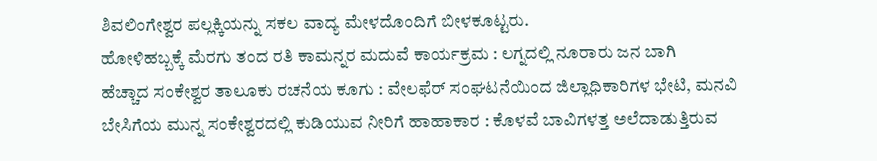ಶಿವಲಿಂಗೇಶ್ವರ ಪಲ್ಲಕ್ಕಿಯನ್ನು ಸಕಲ ವಾದ್ಯ ಮೇಳದೊಂದಿಗೆ ಬೀಳಕೂಟ್ಟರು.
ಹೋಳಿಹಬ್ಬಕ್ಕೆ ಮೆರಗು ತಂದ ರತಿ ಕಾಮನ್ನರ ಮದುವೆ ಕಾರ್ಯಕ್ರಮ : ಲಗ್ನದಲ್ಲಿ ನೂರಾರು ಜನ ಬಾಗಿ
ಹೆಚ್ಚಾದ ಸಂಕೇಶ್ವರ ತಾಲೂಕು ರಚನೆಯ ಕೂಗು : ವೇಲಫೆರ್ ಸಂಘಟನೆಯಿಂದ ಜಿಲ್ಲಾಧಿಕಾರಿಗಳ ಭೇಟಿ, ಮನವಿ
ಬೇಸಿಗೆಯ ಮುನ್ನ ಸಂಕೇಶ್ವರದಲ್ಲಿ ಕುಡಿಯುವ ನೀರಿಗೆ ಹಾಹಾಕಾರ : ಕೊಳವೆ ಬಾವಿಗಳತ್ತ ಅಲೆದಾಡುತ್ತಿರುವ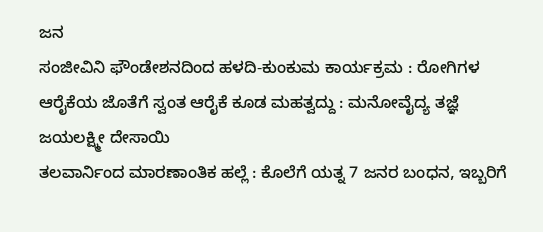ಜನ
ಸಂಜೀವಿನಿ ಫೌಂಡೇಶನದಿಂದ ಹಳದಿ-ಕುಂಕುಮ ಕಾರ್ಯಕ್ರಮ : ರೋಗಿಗಳ ಆರೈಕೆಯ ಜೊತೆಗೆ ಸ್ವಂತ ಆರೈಕೆ ಕೂಡ ಮಹತ್ವದ್ದು : ಮನೋವೈದ್ಯ ತಜ್ಞೆ ಜಯಲಕ್ಷ್ಮೀ ದೇಸಾಯಿ
ತಲವಾರ್ನಿಂದ ಮಾರಣಾಂತಿಕ ಹಲ್ಲೆ : ಕೊಲೆಗೆ ಯತ್ನ 7 ಜನರ ಬಂಧನ, ಇಬ್ಬರಿಗೆ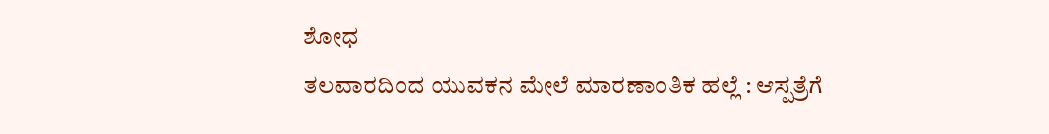ಶೋಧ
ತಲವಾರದಿಂದ ಯುವಕನ ಮೇಲೆ ಮಾರಣಾಂತಿಕ ಹಲ್ಲೆ : ಆಸ್ಪತ್ರೆಗೆ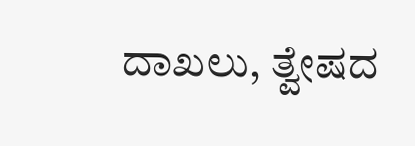ದಾಖಲು, ತ್ವೇಷದ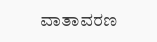ವಾತಾವರಣ